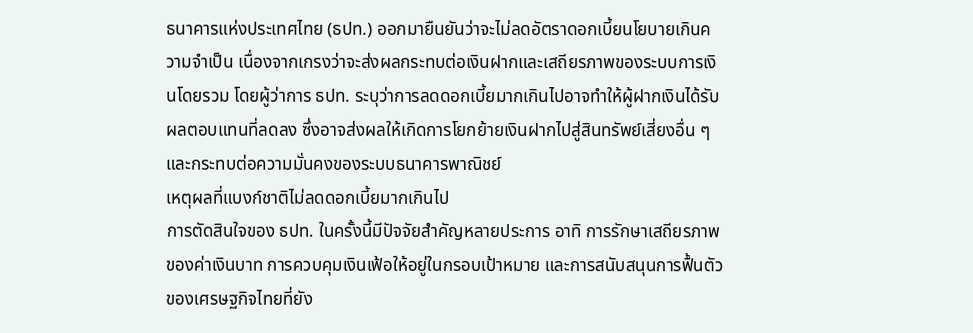ธนาคารแห่งประเทศไทย (ธปท.) ออกมายืนยันว่าจะไม่ลดอัตราดอกเบี้ยนโยบายเกินความจำเป็น เนื่องจากเกรงว่าจะส่งผลกระทบต่อเงินฝากและเสถียรภาพของระบบการเงินโดยรวม โดยผู้ว่าการ ธปท. ระบุว่าการลดดอกเบี้ยมากเกินไปอาจทำให้ผู้ฝากเงินได้รับผลตอบแทนที่ลดลง ซึ่งอาจส่งผลให้เกิดการโยกย้ายเงินฝากไปสู่สินทรัพย์เสี่ยงอื่น ๆ และกระทบต่อความมั่นคงของระบบธนาคารพาณิชย์
เหตุผลที่แบงก์ชาติไม่ลดดอกเบี้ยมากเกินไป
การตัดสินใจของ ธปท. ในครั้งนี้มีปัจจัยสำคัญหลายประการ อาทิ การรักษาเสถียรภาพของค่าเงินบาท การควบคุมเงินเฟ้อให้อยู่ในกรอบเป้าหมาย และการสนับสนุนการฟื้นตัวของเศรษฐกิจไทยที่ยัง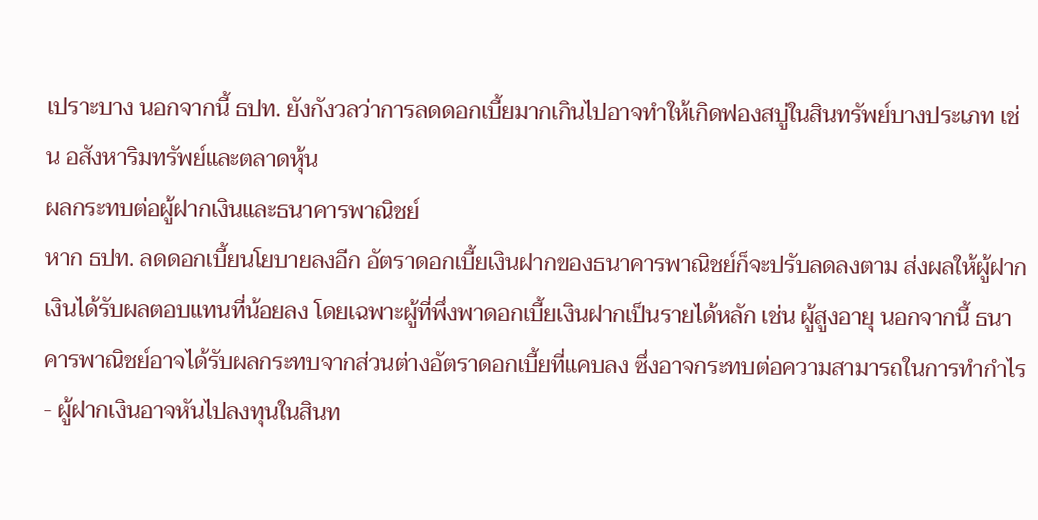เปราะบาง นอกจากนี้ ธปท. ยังกังวลว่าการลดดอกเบี้ยมากเกินไปอาจทำให้เกิดฟองสบู่ในสินทรัพย์บางประเภท เช่น อสังหาริมทรัพย์และตลาดหุ้น
ผลกระทบต่อผู้ฝากเงินและธนาคารพาณิชย์
หาก ธปท. ลดดอกเบี้ยนโยบายลงอีก อัตราดอกเบี้ยเงินฝากของธนาคารพาณิชย์ก็จะปรับลดลงตาม ส่งผลให้ผู้ฝากเงินได้รับผลตอบแทนที่น้อยลง โดยเฉพาะผู้ที่พึ่งพาดอกเบี้ยเงินฝากเป็นรายได้หลัก เช่น ผู้สูงอายุ นอกจากนี้ ธนาคารพาณิชย์อาจได้รับผลกระทบจากส่วนต่างอัตราดอกเบี้ยที่แคบลง ซึ่งอาจกระทบต่อความสามารถในการทำกำไร
- ผู้ฝากเงินอาจหันไปลงทุนในสินท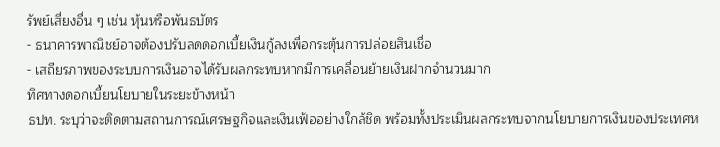รัพย์เสี่ยงอื่น ๆ เช่น หุ้นหรือพันธบัตร
- ธนาคารพาณิชย์อาจต้องปรับลดดอกเบี้ยเงินกู้ลงเพื่อกระตุ้นการปล่อยสินเชื่อ
- เสถียรภาพของระบบการเงินอาจได้รับผลกระทบหากมีการเคลื่อนย้ายเงินฝากจำนวนมาก
ทิศทางดอกเบี้ยนโยบายในระยะข้างหน้า
ธปท. ระบุว่าจะติดตามสถานการณ์เศรษฐกิจและเงินเฟ้ออย่างใกล้ชิด พร้อมทั้งประเมินผลกระทบจากนโยบายการเงินของประเทศห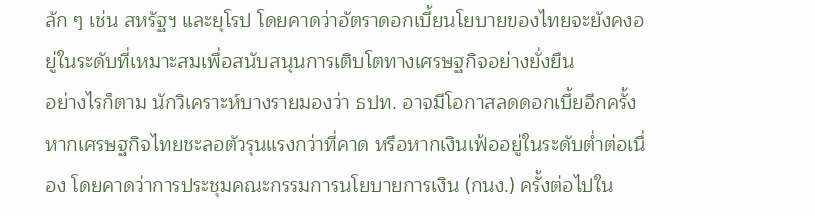ลัก ๆ เช่น สหรัฐฯ และยุโรป โดยคาดว่าอัตราดอกเบี้ยนโยบายของไทยจะยังคงอยู่ในระดับที่เหมาะสมเพื่อสนับสนุนการเติบโตทางเศรษฐกิจอย่างยั่งยืน
อย่างไรก็ตาม นักวิเคราะห์บางรายมองว่า ธปท. อาจมีโอกาสลดดอกเบี้ยอีกครั้งหากเศรษฐกิจไทยชะลอตัวรุนแรงกว่าที่คาด หรือหากเงินเฟ้ออยู่ในระดับต่ำต่อเนื่อง โดยคาดว่าการประชุมคณะกรรมการนโยบายการเงิน (กนง.) ครั้งต่อไปใน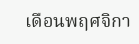เดือนพฤศจิกา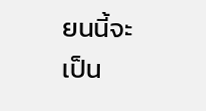ยนนี้จะเป็น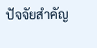ปัจจัยสำคัญ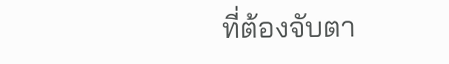ที่ต้องจับตา